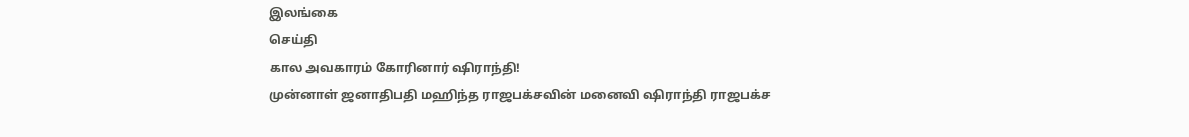இலங்கை
செய்தி
கால அவகாரம் கோரினார் ஷிராந்தி!
முன்னாள் ஜனாதிபதி மஹிந்த ராஜபக்சவின் மனைவி ஷிராந்தி ராஜபக்ச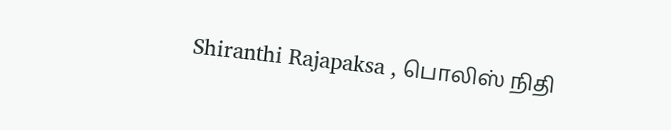Shiranthi Rajapaksa , பொலிஸ் நிதி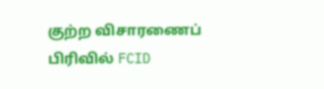குற்ற விசாரணைப் பிரிவில் FCID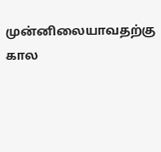முன்னிலையாவதற்கு கால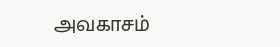அவகாசம்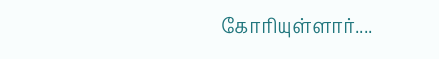கோரியுள்ளார்....